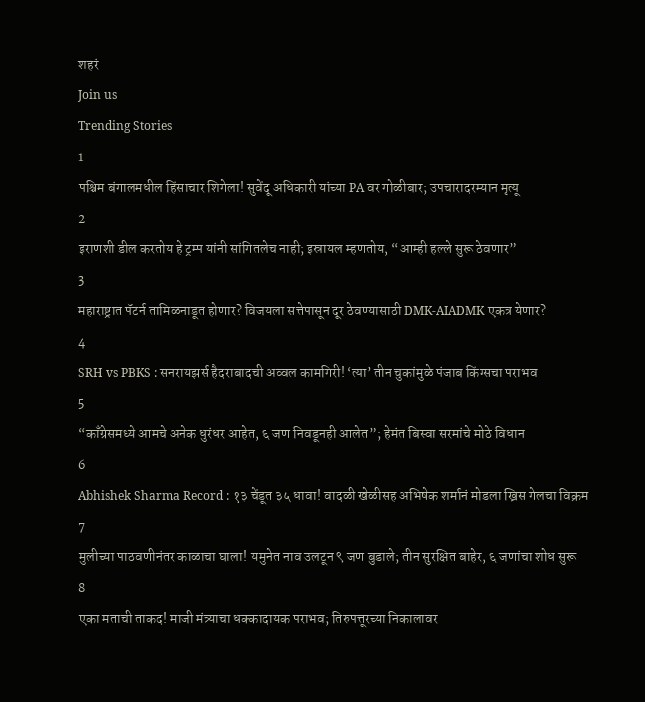शहरं
Join us
Trending Stories
1
पश्चिम बंगालमधील हिंसाचार शिगेला! सुवेंदू अधिकारी यांच्या PA वर गोळीबार; उपचारादरम्यान मृत्यू
2
इराणशी डील करतोय हे ट्रम्प यांनी सांगितलेच नाही; इस्रायल म्हणतोय, “आम्ही हल्ले सुरू ठेवणार”
3
महाराष्ट्रात पॅटर्न तामिळनाडूत होणार? विजयला सत्तेपासून दूर ठेवण्यासाठी DMK-AIADMK एकत्र येणार?
4
SRH vs PBKS : सनरायझर्स हैदराबादची अव्वल कामगिरी! ‘त्या’ तीन चुकांमुळे पंजाब किंग्सचा पराभव
5
“काँग्रेसमध्ये आमचे अनेक धुरंधर आहेत, ६ जण निवडूनही आलेत”; हेमंत बिस्वा सरमांचे मोठे विधान
6
Abhishek Sharma Record : १३ चेंडूत ३५ धावा! वादळी खेळीसह अभिषेक शर्मानं मोडला ख्रिस गेलचा विक्रम
7
मुलीच्या पाठवणीनंतर काळाचा घाला! यमुनेत नाव उलटून ९ जण बुडाले; तीन सुरक्षित बाहेर, ६ जणांचा शोध सुरू
8
एका मताची ताकद! माजी मंत्र्याचा धक्कादायक पराभव; तिरुपत्तूरच्या निकालावर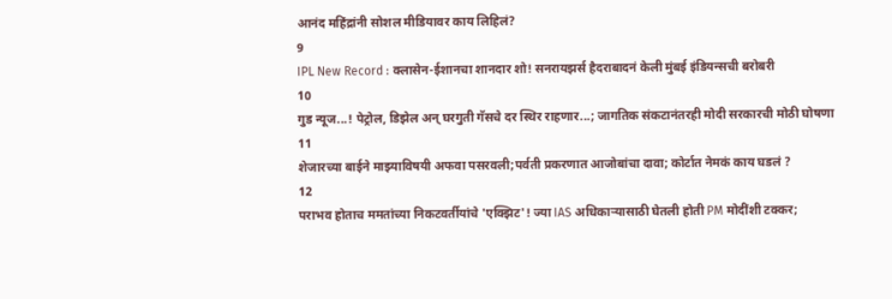आनंद महिंद्रांनी सोशल मीडियावर काय लिहिलं?
9
IPL New Record : क्लासेन-ईशानचा शानदार शो! सनरायझर्स हैदराबादनं केली मुंबई इंडियन्सची बरोबरी
10
गुड न्यूज...! पेट्रोल, डिझेल अन् घरगुती गॅसचे दर स्थिर राहणार...; जागतिक संकटानंतरही मोदी सरकारची मोठी घोषणा
11
शेजारच्या बाईने माझ्याविषयी अफवा पसरवली;पर्वती प्रकरणात आजोबांचा दावा; कोर्टात नेमकं काय घडलं ?
12
पराभव होताच ममतांच्या निकटवर्तीयांचे 'एक्झिट'! ज्या IAS अधिकाऱ्यासाठी घेतली होती PM मोदींशी टक्कर;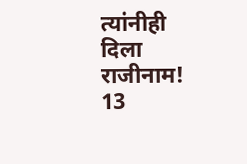त्यांनीही दिला राजीनाम!
13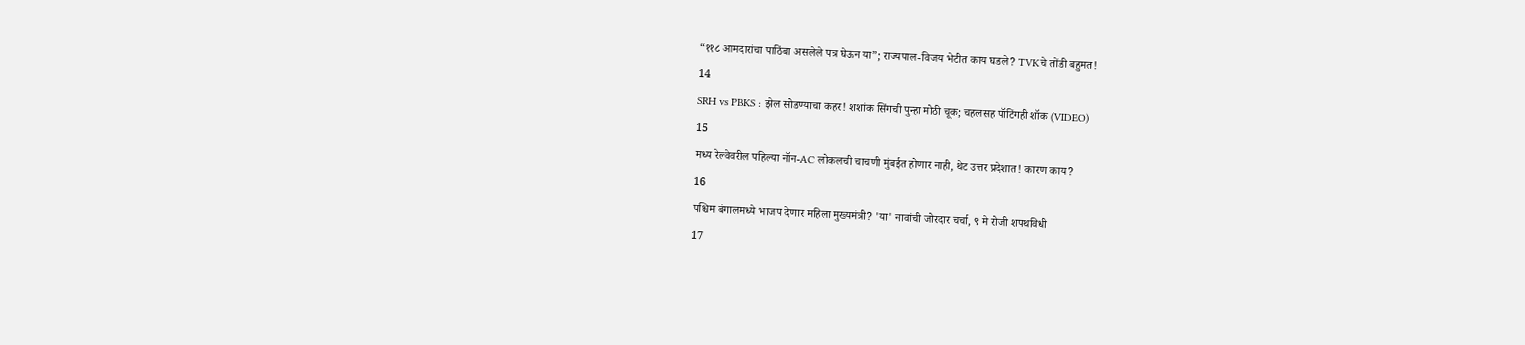“११८ आमदारांचा पाठिंबा असलेले पत्र घेऊन या”; राज्यपाल-विजय भेटीत काय घडले? TVKचे तोंडी बहुमत!
14
SRH vs PBKS : झेल सोडण्याचा कहर! शशांक सिंगची पुन्हा मोठी चूक; चहलसह पॉटिंगही शॉक (VIDEO)
15
मध्य रेल्वेवरील पहिल्या नॉन-AC लोकलची चाचणी मुंबईत होणार नाही, थेट उत्तर प्रदेशात! कारण काय?
16
पश्चिम बंगालमध्ये भाजप देणार महिला मुख्यमंत्री? 'या' नावांची जोरदार चर्चा, ९ मे रोजी शपथविधी
17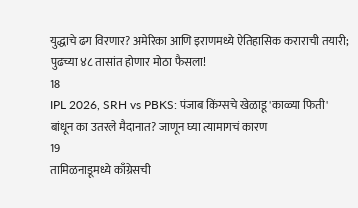युद्धाचे ढग विरणार? अमेरिका आणि इराणमध्ये ऐतिहासिक कराराची तयारी; पुढच्या ४८ तासांत होणार मोठा फैसला!
18
IPL 2026, SRH vs PBKS: पंजाब किंग्सचे खेळाडू 'काळ्या फिती' बांधून का उतरले मैदानात? जाणून घ्या त्यामागचं कारण
19
तामिळनाडूमध्ये काँग्रेसची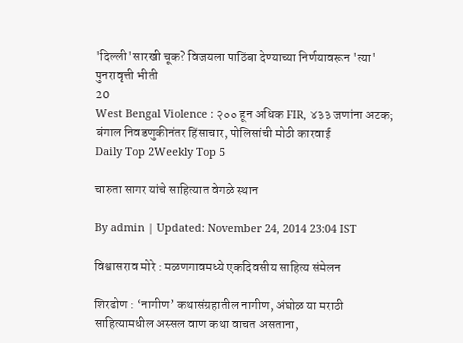'दिल्ली'सारखी चूक? विजयला पाठिंबा देण्याच्या निर्णयावरून 'त्या' पुनरावृत्ती भीती
20
West Bengal Violence : २०० हून अधिक FIR, ४३३ जणांना अटक; बंगाल निवडणुकीनंतर हिंसाचार, पोलिसांची मोठी कारवाई
Daily Top 2Weekly Top 5

चारुता सागर यांचे साहित्यात वेगळे स्थान

By admin | Updated: November 24, 2014 23:04 IST

विश्वासराव मोरे : मळणगावमध्ये एकदिवसीय साहित्य संमेलन

शिरढोण : ‘नागीण’ कथासंग्रहातील नागीण, अंघोळ या मराठी साहित्यामधील अस्सल वाण कथा वाचत असताना,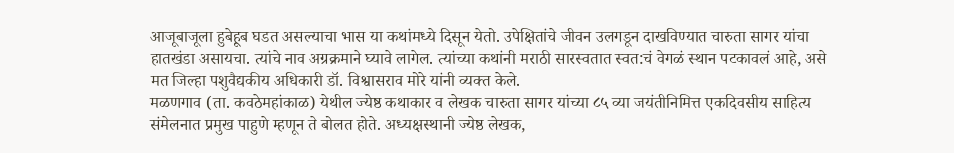आजूबाजूला हुबेहूब घडत असल्याचा भास या कथांमध्ये दिसून येतो. उपेक्षितांचे जीवन उलगडून दाखविण्यात चारुता सागर यांचा हातखंडा असायचा. त्यांचे नाव अग्रक्रमाने घ्यावे लागेल. त्यांच्या कथांनी मराठी सारस्वतात स्वत:चं वेगळं स्थान पटकावलं आहे, असे मत जिल्हा पशुवैद्यकीय अधिकारी डॉ. विश्वासराव मोरे यांनी व्यक्त केले.
मळणगाव (ता. कवठेमहांकाळ) येथील ज्येष्ठ कथाकार व लेखक चारुता सागर यांच्या ८५ व्या जयंतीनिमित्त एकदिवसीय साहित्य संमेलनात प्रमुख पाहुणे म्हणून ते बोलत होते. अध्यक्षस्थानी ज्येष्ठ लेखक,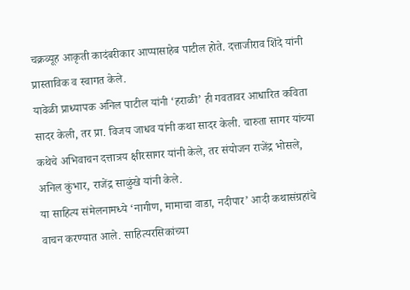चक्रव्यूह आकृती कादंबरीकार आप्पासाहेब पाटील होते. दत्ताजीराव शिंदे यांनी प्रास्ताविक व स्वागत केले.
यावेळी प्राध्यापक अनिल पाटील यांनी ‘हराळी’ ही गवतावर आधारित कविता सादर केली, तर प्रा. विजय जाधव यांनी कथा सादर केली. चारुता सागर यांच्या कथेचे अभिवाचन दत्तात्रय क्षीरसागर यांनी केले, तर संयोजन राजेंद्र भोसले, अनिल कुंभार, राजेंद्र साळुंखे यांनी केले.
या साहित्य संमेलनामध्ये ‘नागीण, मामाचा वाडा, नदीपार’ आदी कथासंग्रहांचे वाचन करण्यात आले. साहित्यरसिकांच्या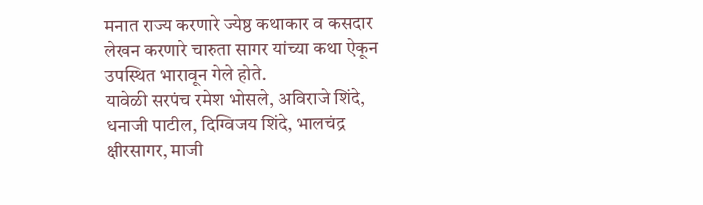मनात राज्य करणारे ज्येष्ठ कथाकार व कसदार लेखन करणारे चारुता सागर यांच्या कथा ऐकून उपस्थित भारावून गेले होते.
यावेळी सरपंच रमेश भोसले, अविराजे शिंदे, धनाजी पाटील, दिग्विजय शिंदे, भालचंद्र क्षीरसागर, माजी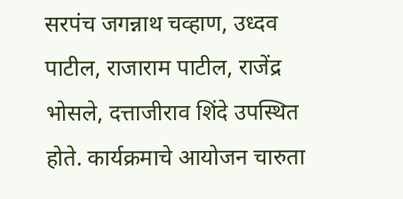सरपंच जगन्नाथ चव्हाण, उध्दव पाटील, राजाराम पाटील, राजेंद्र भोसले, दत्ताजीराव शिंदे उपस्थित होते. कार्यक्रमाचे आयोजन चारुता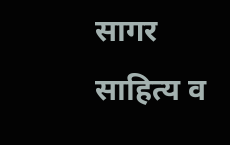सागर साहित्य व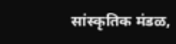सांस्कृतिक मंडळ,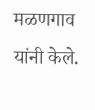मळणगाव यांनी केले.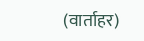(वार्ताहर)